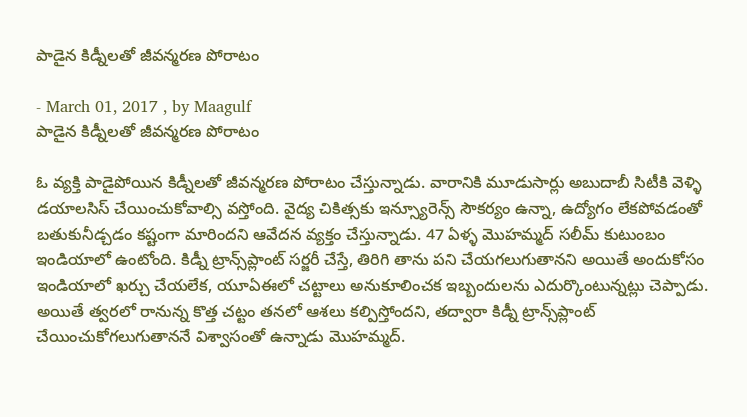పాడైన కిడ్నీలతో జీవన్మరణ పోరాటం

- March 01, 2017 , by Maagulf
పాడైన కిడ్నీలతో జీవన్మరణ పోరాటం

ఓ వ్యక్తి పాడైపోయిన కిడ్నీలతో జీవన్మరణ పోరాటం చేస్తున్నాడు. వారానికి మూడుసార్లు అబుదాబీ సిటీకి వెళ్ళి డయాలసిస్‌ చేయించుకోవాల్సి వస్తోంది. వైద్య చికిత్సకు ఇన్స్యూరెన్స్‌ సౌకర్యం ఉన్నా, ఉద్యోగం లేకపోవడంతో బతుకునీడ్చడం కష్టంగా మారిందని ఆవేదన వ్యక్తం చేస్తున్నాడు. 47 ఏళ్ళ మొహమ్మద్‌ సలీమ్‌ కుటుంబం ఇండియాలో ఉంటోంది. కిడ్నీ ట్రాన్స్‌ప్లాంట్‌ సర్జరీ చేస్తే, తిరిగి తాను పని చేయగలుగుతానని అయితే అందుకోసం ఇండియాలో ఖర్చు చేయలేక, యూఏఈలో చట్టాలు అనుకూలించక ఇబ్బందులను ఎదుర్కొంటున్నట్లు చెప్పాడు. అయితే త్వరలో రానున్న కొత్త చట్టం తనలో ఆశలు కల్పిస్తోందని, తద్వారా కిడ్నీ ట్రాన్స్‌ప్లాంట్‌ చేయించుకోగలుగుతాననే విశ్వాసంతో ఉన్నాడు మొహమ్మద్‌.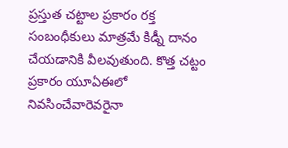ప్రస్తుత చట్టాల ప్రకారం రక్త సంబంధీకులు మాత్రమే కిడ్నీ దానం చేయడానికి వీలవుతుంది. కొత్త చట్టం ప్రకారం యూఏఈలో నివసించేవారెవరైనా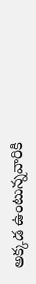అక్కడ ఉంటున్నవారికి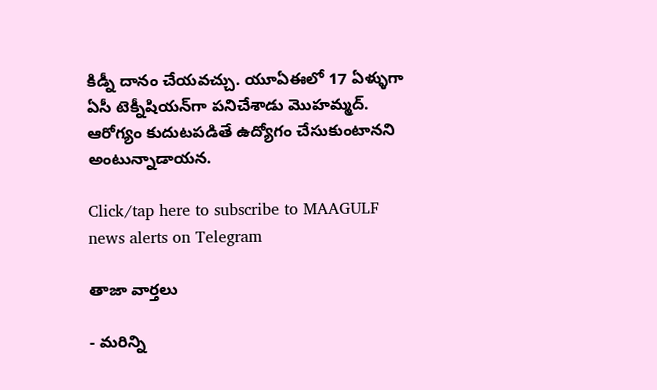కిడ్నీ దానం చేయవచ్చు. యూఏఈలో 17 ఏళ్ళుగా ఏసీ టెక్నీషియన్‌గా పనిచేశాడు మొహమ్మద్‌. ఆరోగ్యం కుదుటపడితే ఉద్యోగం చేసుకుంటానని అంటున్నాడాయన.

Click/tap here to subscribe to MAAGULF news alerts on Telegram

తాజా వార్తలు

- మరిన్ని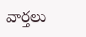వార్తలు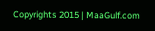Copyrights 2015 | MaaGulf.com